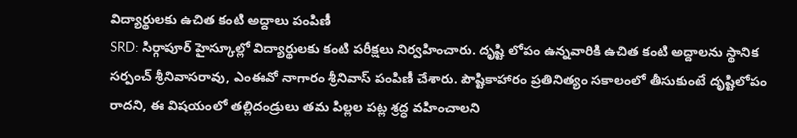విద్యార్థులకు ఉచిత కంటి అద్దాలు పంపిణీ
SRD: సిర్గాపూర్ హైస్కూల్లో విద్యార్థులకు కంటి పరీక్షలు నిర్వహించారు. దృష్టి లోపం ఉన్నవారికి ఉచిత కంటి అద్దాలను స్థానిక సర్పంచ్ శ్రీనివాసరావు, ఎంఈవో నాగారం శ్రీనివాస్ పంపిణీ చేశారు. పౌష్టికాహారం ప్రతినిత్యం సకాలంలో తీసుకుంటే దృష్టిలోపం రాదని, ఈ విషయంలో తల్లిదండ్రులు తమ పిల్లల పట్ల శ్రద్ధ వహించాలని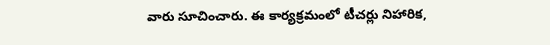వారు సూచించారు. ఈ కార్యక్రమంలో టీచర్లు నిహారిక,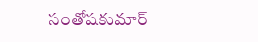సంతోషకుమార్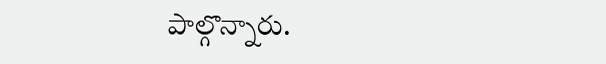పాల్గొన్నారు.